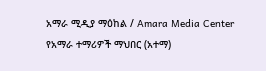አማራ ሚዲያ ማዕከል / Amara Media Center
የአማራ ተማሪዎች ማህበር (አተማ)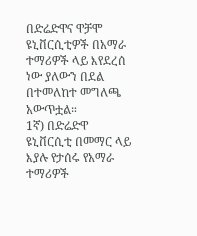በድሬድዋና ዋቻሞ ዩኒቨርሲቲዎች በአማራ ተማሪዎች ላይ እየደረሰ ነው ያለውን በደል በተመለከተ መግለጫ አውጥቷል።
1ኛ) በድሬድዋ ዩኒቨርሲቲ በመማር ላይ እያሉ የታሰሩ የአማራ ተማሪዎች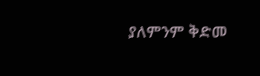ያለምንም ቅድመ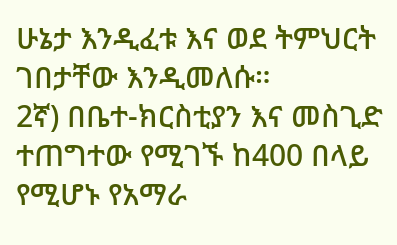ሁኔታ እንዲፈቱ እና ወደ ትምህርት ገበታቸው እንዲመለሱ።
2ኛ) በቤተ-ክርስቲያን እና መስጊድ ተጠግተው የሚገኙ ከ400 በላይ የሚሆኑ የአማራ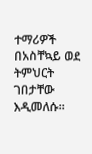ተማሪዎች በአስቸኳይ ወደ ትምህርት ገበታቸው እዲመለሱ።